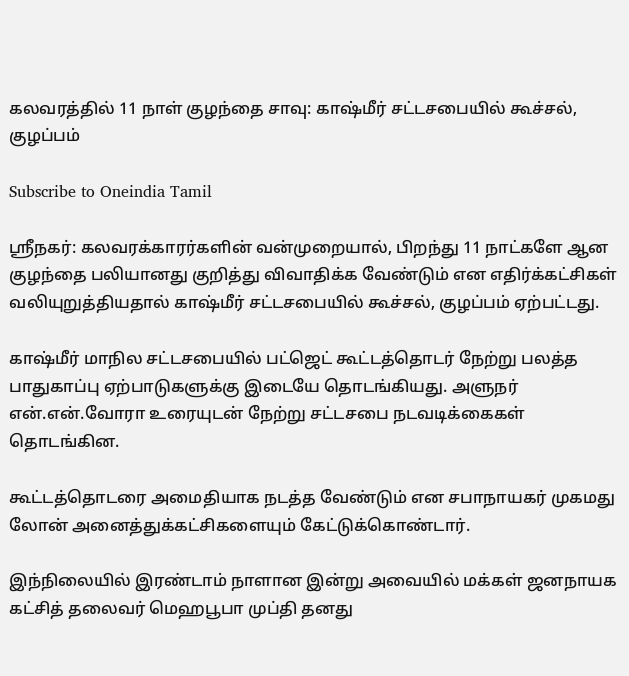கலவரத்தில் 11 நாள் குழந்தை சாவு: காஷ்மீர் சட்டசபையில் கூச்சல், குழப்பம்

Subscribe to Oneindia Tamil

ஸ்ரீநகர்: கலவரக்காரர்களின் வன்முறையால், பிறந்து 11 நாட்களே ஆன குழந்தை பலியானது குறித்து விவாதிக்க வேண்டும் என எதிர்க்கட்சிகள் வலியுறுத்தியதால் காஷ்மீர் சட்டசபையில் கூச்சல், குழப்பம் ஏற்பட்டது.

காஷ்மீர் மாநில சட்டசபையில் பட்ஜெட் கூட்டத்தொடர் நேற்று பலத்த பாதுகாப்பு ஏற்பாடுகளுக்கு இடையே தொடங்கியது. அளுநர் என்.என்.வோரா உரையுடன் நேற்று சட்டசபை நடவடிக்கைகள் தொடங்கின.

கூட்டத்தொடரை அமைதியாக நடத்த வேண்டும் என சபாநாயகர் முகமது லோன் அனைத்துக்கட்சிகளையும் கேட்டுக்கொண்டார்.

இந்நிலையில் இரண்டாம் நாளான இன்று அவையில் மக்கள் ஜனநாயக கட்சித் தலைவர் மெஹபூபா முப்தி தனது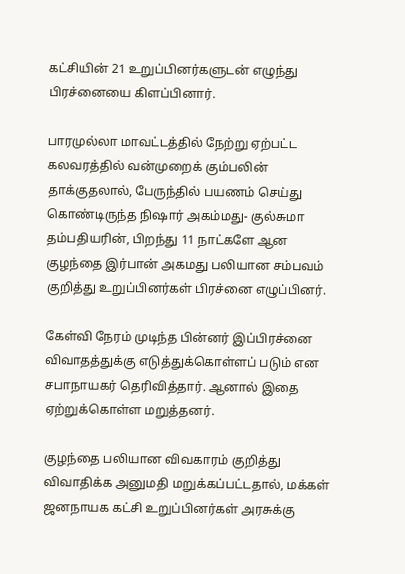கட்சியின் 21 உறுப்பினர்களுடன் எழுந்து பிரச்னையை கிளப்பினார்.

பாரமுல்லா மாவட்டத்தில் நேற்று ஏற்பட்ட கலவரத்தில் வன்முறைக் கும்பலின் தாக்குதலால், பேருந்தில் பயணம் செய்து கொண்டிருந்த நிஷார் அகம்மது- குல்சுமா தம்பதியரின், பிறந்து 11 நாட்களே ஆன குழந்தை இர்பான் அகமது பலியான சம்பவம் குறித்து உறுப்பினர்கள் பிரச்னை எழுப்பினர்.

கேள்வி நேரம் முடிந்த பின்னர் இப்பிரச்னை விவாதத்துக்கு எடுத்துக்கொள்ளப் படும் என சபாநாயகர் தெரிவித்தார். ஆனால் இதை ஏற்றுக்கொள்ள மறுத்தனர்.

குழந்தை பலியான விவகாரம் குறித்து விவாதிக்க அனுமதி மறுக்கப்பட்டதால், மக்கள் ஜனநாயக கட்சி உறுப்பினர்கள் அரசுக்கு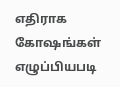எதிராக கோஷங்கள் எழுப்பியபடி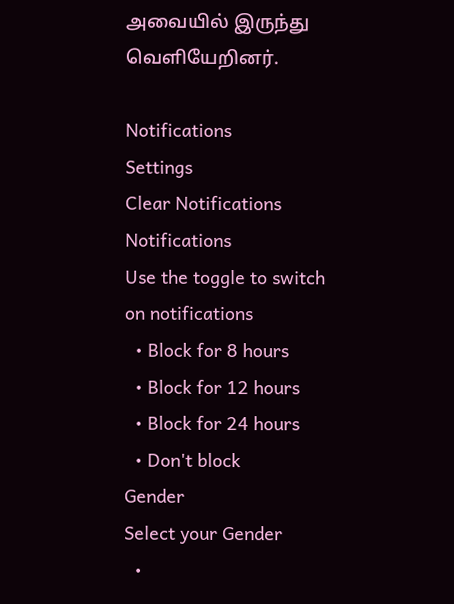அவையில் இருந்து வெளியேறினர்.

Notifications
Settings
Clear Notifications
Notifications
Use the toggle to switch on notifications
  • Block for 8 hours
  • Block for 12 hours
  • Block for 24 hours
  • Don't block
Gender
Select your Gender
  •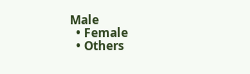Male
  • Female
  • Others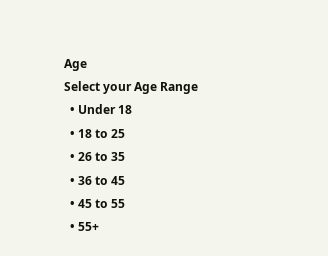Age
Select your Age Range
  • Under 18
  • 18 to 25
  • 26 to 35
  • 36 to 45
  • 45 to 55
  • 55+